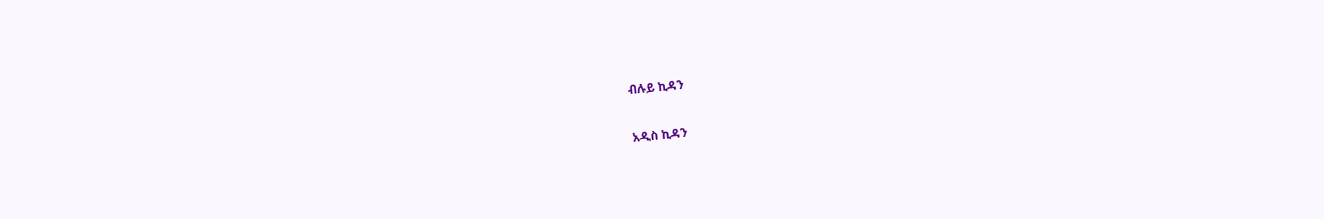ብሉይ ኪዳን

አዲስ ኪዳን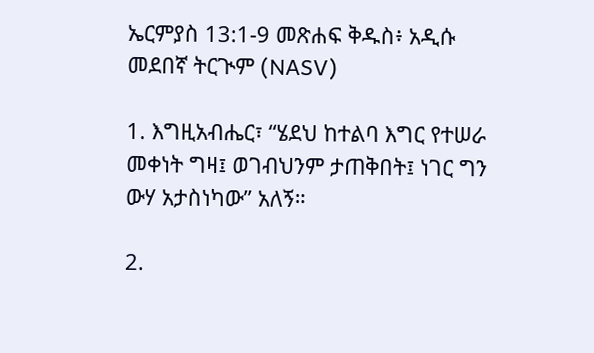ኤርምያስ 13:1-9 መጽሐፍ ቅዱስ፥ አዲሱ መደበኛ ትርጒም (NASV)

1. እግዚአብሔር፣ “ሄደህ ከተልባ እግር የተሠራ መቀነት ግዛ፤ ወገብህንም ታጠቅበት፤ ነገር ግን ውሃ አታስነካው” አለኝ።

2.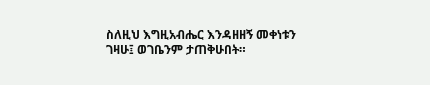ስለዚህ እግዚአብሔር እንዳዘዘኝ መቀነቱን ገዛሁ፤ ወገቤንም ታጠቅሁበት።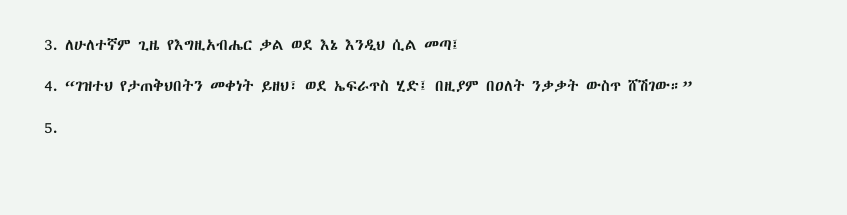3. ለሁለተኛም ጊዜ የእግዚአብሔር ቃል ወደ እኔ እንዲህ ሲል መጣ፤

4. “ገዝተህ የታጠቅህበትን መቀነት ይዘህ፣ ወደ ኤፍራጥስ ሂድ፤ በዚያም በዐለት ንቃቃት ውስጥ ሸሽገው።”

5.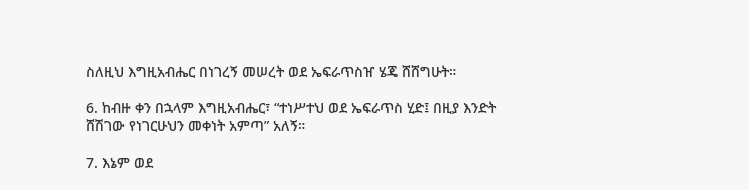ስለዚህ እግዚአብሔር በነገረኝ መሠረት ወደ ኤፍራጥስዠ ሄጄ ሸሸግሁት።

6. ከብዙ ቀን በኋላም እግዚአብሔር፣ “ተነሥተህ ወደ ኤፍራጥስ ሂድ፤ በዚያ እንድት ሸሽገው የነገርሁህን መቀነት አምጣ” አለኝ።

7. እኔም ወደ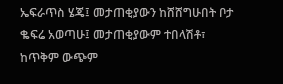ኤፍራጥስ ሄጄ፤ መታጠቂያውን ከሸሸግሁበት ቦታ ቈፍሬ አወጣሁ፤ መታጠቂያውም ተበላሽቶ፣ ከጥቅም ውጭም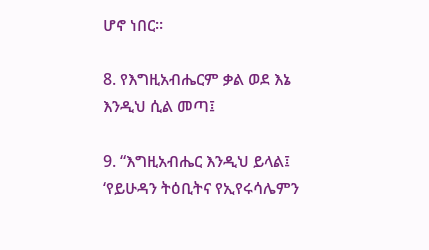ሆኖ ነበር።

8. የእግዚአብሔርም ቃል ወደ እኔ እንዲህ ሲል መጣ፤

9. “እግዚአብሔር እንዲህ ይላል፤ ‘የይሁዳን ትዕቢትና የኢየሩሳሌምን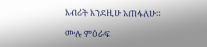እብሪት እንደዚሁ አጠፋለሁ።

ሙሉ ምዕራፍ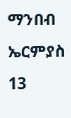ማንበብ ኤርምያስ 13